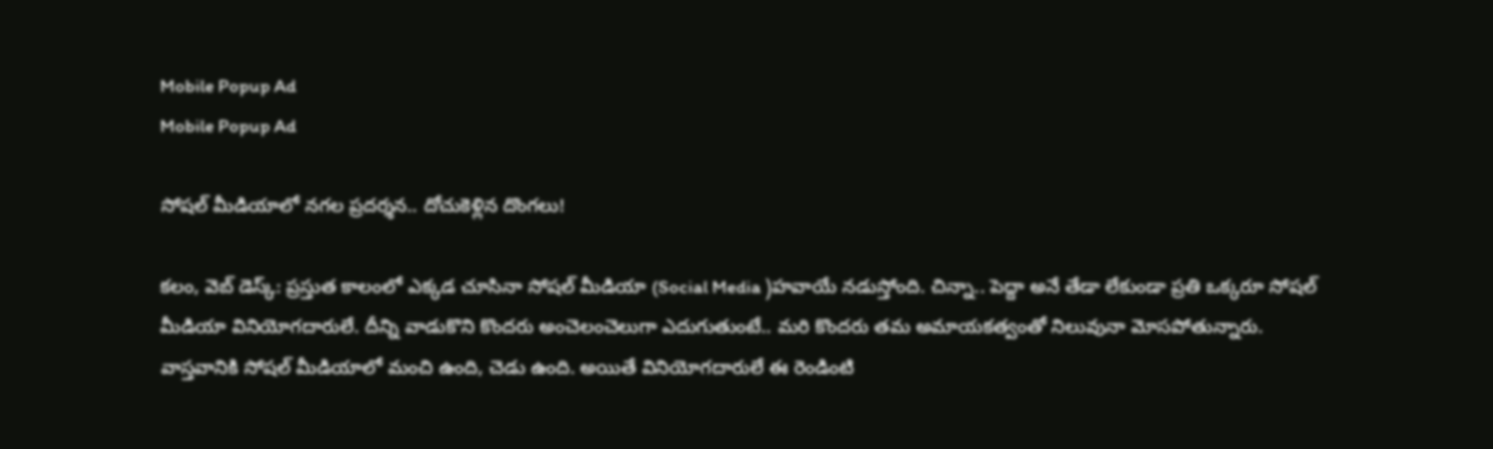Mobile Popup Ad
Mobile Popup Ad

సోష‌ల్ మీడియాలో న‌గ‌ల ప్ర‌ద‌ర్శ‌న‌.. దోచుకెళ్లిన దొంగ‌లు!

క‌లం, వెబ్ డెస్క్‌: ప్ర‌స్తుత కాలంలో ఎక్క‌డ చూసినా సోష‌ల్ మీడియా (Social Media )హ‌వాయే న‌డుస్తోంది. చిన్నా.. పెద్దా అనే తేడా లేకుండా ప్ర‌తి ఒక్క‌రూ సోష‌ల్ మీడియా వినియోగ‌దారులే. దీన్ని వాడుకొని కొంద‌రు అంచెలంచెలుగా ఎదుగుతుంటే.. మ‌రి కొంద‌రు త‌మ అమాయ‌క‌త్వంతో నిలువునా మోస‌పోతున్నారు. వాస్త‌వానికి సోష‌ల్ మీడియాలో మంచి ఉంది, చెడు ఉంది. అయితే వినియోగ‌దారులే ఈ రెండింటి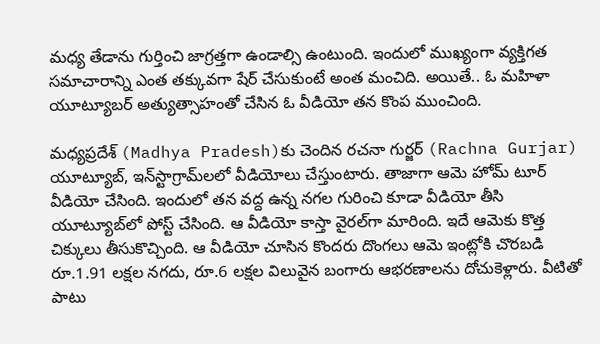మ‌ధ్య తేడాను గుర్తించి జాగ్ర‌త్త‌గా ఉండాల్సి ఉంటుంది. ఇందులో ముఖ్యంగా వ్య‌క్తిగ‌త స‌మాచారాన్ని ఎంత త‌క్కువ‌గా షేర్ చేసుకుంటే అంత మంచిది. అయితే.. ఓ మ‌హిళా యూట్యూబ‌ర్ అత్యుత్సాహంతో చేసిన ఓ వీడియో త‌న కొంప ముంచింది.

మ‌ధ్య‌ప్ర‌దేశ్‌ (Madhya Pradesh)కు చెందిన ర‌చ‌నా గుర్జ‌ర్ (Rachna Gurjar) యూట్యూబ్, ఇన్‌స్టాగ్రామ్‌ల‌లో వీడియోలు చేస్తుంటారు. తాజాగా ఆమె హోమ్ టూర్ వీడియో చేసింది. ఇందులో త‌న వ‌ద్ద ఉన్న న‌గ‌ల గురించి కూడా వీడియో తీసి యూట్యూబ్‌లో పోస్ట్ చేసింది. ఆ వీడియో కాస్తా వైర‌ల్‌గా మారింది. ఇదే ఆమెకు కొత్త‌ చిక్కులు తీసుకొచ్చింది. ఆ వీడియో చూసిన కొంద‌రు దొంగ‌లు ఆమె ఇంట్లోకి చొర‌బ‌డి రూ.1.91 లక్షల నగదు, రూ.6 లక్షల విలువైన బంగారు ఆభరణాలను దోచుకెళ్లారు. వీటితో పాటు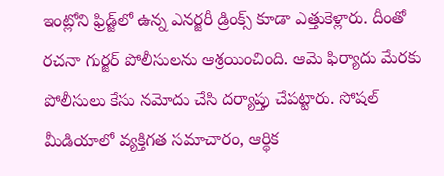ఇంట్లోని ఫ్రిడ్జ్‌లో ఉన్న ఎన‌ర్జ‌రీ డ్రింక్స్ కూడా ఎత్తుకెళ్లారు. దీంతో ర‌చ‌నా గుర్జ‌ర్ పోలీసులను ఆశ్ర‌యించింది. ఆమె ఫిర్యాదు మేర‌కు పోలీసులు కేసు నమోదు చేసి దర్యాప్తు చేప‌ట్టారు. సోషల్ మీడియాలో వ్య‌క్తిగ‌త స‌మాచారం, ఆర్థిక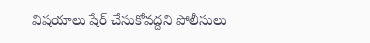విష‌యాలు షేర్ చేసుకోవ‌ద్ద‌ని పోలీసులు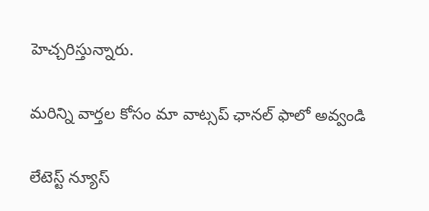హెచ్చ‌రిస్తున్నారు.

మ‌రిన్ని వార్త‌ల కోసం మా వాట్స‌ప్ ఛాన‌ల్ ఫాలో అవ్వండి

లేటెస్ట్ న్యూస్‌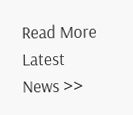Read More Latest News >>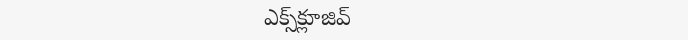ఎక్స్‌క్లూజివ్‌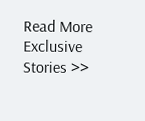Read More Exclusive Stories >>